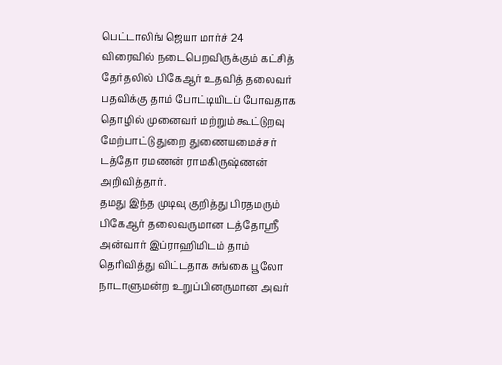பெட்டாலிங் ஜெயா மார்ச் 24
விரைவில் நடைபெறவிருக்கும் கட்சித் தேர்தலில் பிகேஆர் உதவித் தலைவர் பதவிக்கு தாம் போட்டியிடப் போவதாக தொழில் முனைவர் மற்றும் கூட்டுறவு மேற்பாட்டு துறை துணையமைச்சர் டத்தோ ரமணன் ராமகிருஷ்ணன் அறிவித்தார்.
தமது இந்த முடிவு குறித்து பிரதமரும் பிகேஆர் தலைவருமான டத்தோஸ்ரீ அன்வார் இப்ராஹிமிடம் தாம் தெரிவித்து விட்டதாக சுங்கை பூலோ நாடாளுமன்ற உறுப்பினருமான அவர்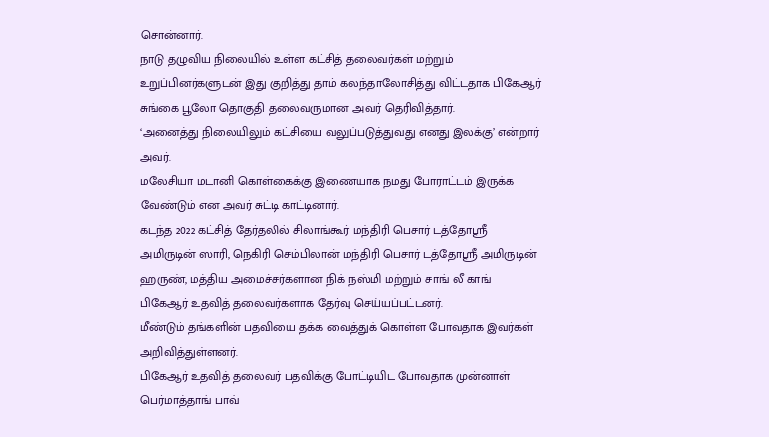சொன்னார்.
நாடு தழுவிய நிலையில் உள்ள கட்சித் தலைவர்கள் மற்றும் உறுப்பினர்களுடன் இது குறித்து தாம் கலந்தாலோசித்து விட்டதாக பிகேஆர் சுங்கை பூலோ தொகுதி தலைவருமான அவர் தெரிவித்தார்.
‘அனைத்து நிலையிலும் கட்சியை வலுப்படுத்துவது எனது இலக்கு’ என்றார் அவர்.
மலேசியா மடானி கொள்கைக்கு இணையாக நமது போராட்டம் இருக்க வேண்டும் என அவர் சுட்டி காட்டினார்.
கடந்த 2022 கட்சித் தேர்தலில் சிலாங்கூர் மந்திரி பெசார் டத்தோஸ்ரீ அமிருடின் ஸாரி, நெகிரி செம்பிலான் மந்திரி பெசார் டத்தோஸ்ரீ அமிருடின் ஹருண், மத்திய அமைச்சர்களான நிக் நஸ்மி மற்றும் சாங் லீ காங் பிகேஆர் உதவித் தலைவர்களாக தேர்வு செய்யப்பட்டனர்.
மீண்டும் தங்களின் பதவியை தக்க வைத்துக் கொள்ள போவதாக இவர்கள் அறிவித்துள்ளனர்.
பிகேஆர் உதவித் தலைவர் பதவிக்கு போட்டியிட போவதாக முன்னாள் பெர்மாத்தாங் பாவ்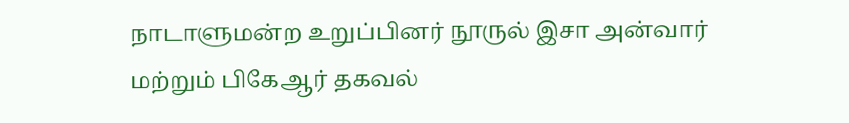நாடாளுமன்ற உறுப்பினர் நூருல் இசா அன்வார் மற்றும் பிகேஆர் தகவல்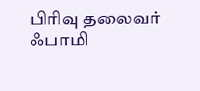பிரிவு தலைவர் ஃபாமி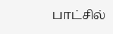பாட்சில்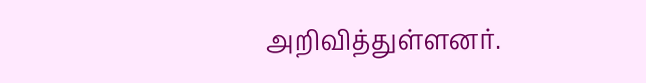அறிவித்துள்ளனர்.